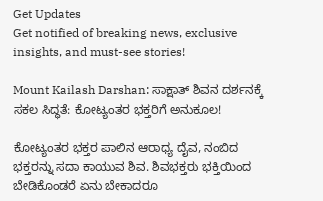Get Updates
Get notified of breaking news, exclusive insights, and must-see stories!

Mount Kailash Darshan: ಸಾಕ್ಷಾತ್ ಶಿವನ ದರ್ಶನಕ್ಕೆ ಸಕಲ ಸಿದ್ಧತೆ: ಕೋಟ್ಯಂತರ ಭಕ್ತರಿಗೆ ಅನುಕೂಲ!

ಕೋಟ್ಯಂತರ ಭಕ್ತರ ಪಾಲಿನ ಆರಾಧ್ಯ ದೈವ, ನಂಬಿದ ಭಕ್ತರನ್ನು ಸದಾ ಕಾಯುವ ಶಿವ. ಶಿವಭಕ್ತರು ಭಕ್ತಿಯಿಂದ ಬೇಡಿಕೊಂಡರೆ ಏನು ಬೇಕಾದರೂ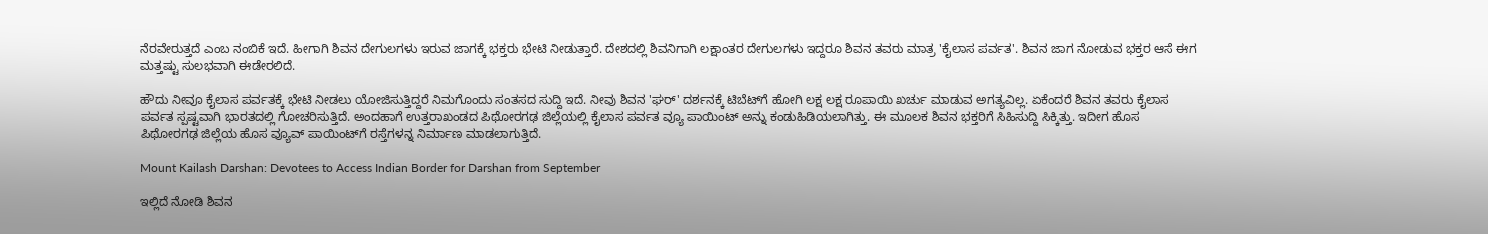ನೆರವೇರುತ್ತದೆ ಎಂಬ ನಂಬಿಕೆ ಇದೆ. ಹೀಗಾಗಿ ಶಿವನ ದೇಗುಲಗಳು ಇರುವ ಜಾಗಕ್ಕೆ ಭಕ್ತರು ಭೇಟಿ ನೀಡುತ್ತಾರೆ. ದೇಶದಲ್ಲಿ ಶಿವನಿಗಾಗಿ ಲಕ್ಷಾಂತರ ದೇಗುಲಗಳು ಇದ್ದರೂ ಶಿವನ ತವರು ಮಾತ್ರ 'ಕೈಲಾಸ ಪರ್ವತ'. ಶಿವನ ಜಾಗ ನೋಡುವ ಭಕ್ತರ ಆಸೆ ಈಗ ಮತ್ತಷ್ಟು ಸುಲಭವಾಗಿ ಈಡೇರಲಿದೆ.

ಹೌದು ನೀವೂ ಕೈಲಾಸ ಪರ್ವತಕ್ಕೆ ಭೇಟಿ ನೀಡಲು ಯೋಜಿಸುತ್ತಿದ್ದರೆ ನಿಮಗೊಂದು ಸಂತಸದ ಸುದ್ದಿ ಇದೆ. ನೀವು ಶಿವನ 'ಘರ್' ದರ್ಶನಕ್ಕೆ ಟಿಬೆಟ್‌ಗೆ ಹೋಗಿ ಲಕ್ಷ ಲಕ್ಷ ರೂಪಾಯಿ ಖರ್ಚು ಮಾಡುವ ಅಗತ್ಯವಿಲ್ಲ. ಏಕೆಂದರೆ ಶಿವನ ತವರು ಕೈಲಾಸ ಪರ್ವತ ಸ್ಪಷ್ಟವಾಗಿ ಭಾರತದಲ್ಲಿ ಗೋಚರಿಸುತ್ತಿದೆ. ಅಂದಹಾಗೆ ಉತ್ತರಾಖಂಡದ ಪಿಥೋರಗಢ ಜಿಲ್ಲೆಯಲ್ಲಿ ಕೈಲಾಸ ಪರ್ವತ ವ್ಯೂ ಪಾಯಿಂಟ್ ಅನ್ನು ಕಂಡುಹಿಡಿಯಲಾಗಿತ್ತು. ಈ ಮೂಲಕ ಶಿವನ ಭಕ್ತರಿಗೆ ಸಿಹಿಸುದ್ದಿ ಸಿಕ್ಕಿತ್ತು. ಇದೀಗ ಹೊಸ ಪಿಥೋರಗಢ ಜಿಲ್ಲೆಯ ಹೊಸ ವ್ಯೂವ್ ಪಾಯಿಂಟ್‌ಗೆ ರಸ್ತೆಗಳನ್ನ ನಿರ್ಮಾಣ ಮಾಡಲಾಗುತ್ತಿದೆ.

Mount Kailash Darshan: Devotees to Access Indian Border for Darshan from September

ಇಲ್ಲಿದೆ ನೋಡಿ ಶಿವನ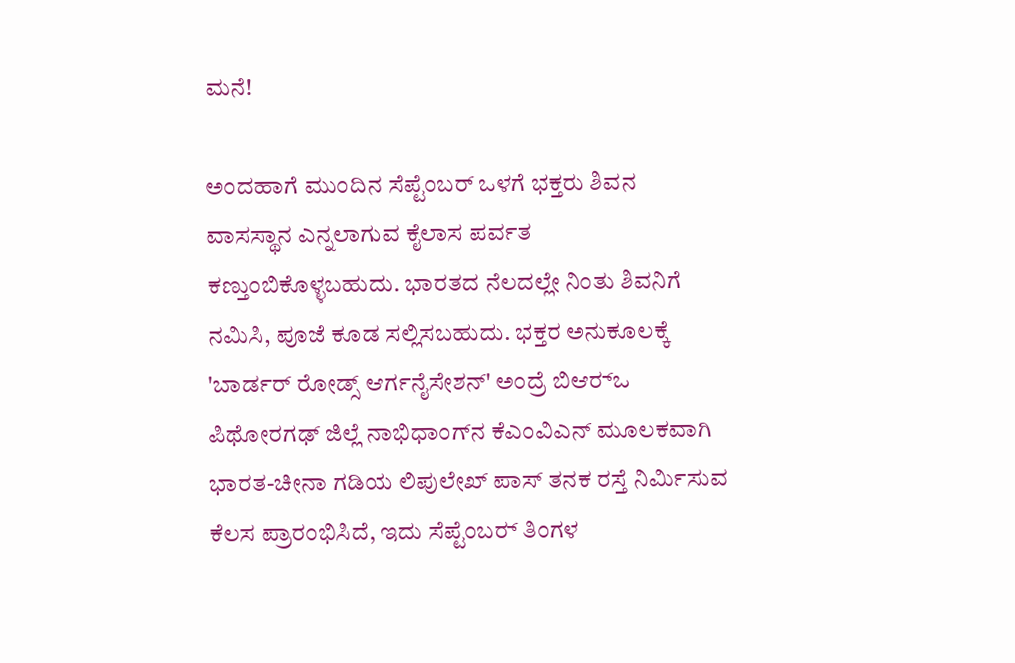ಮನೆ!

ಅಂದಹಾಗೆ ಮುಂದಿನ ಸೆಪ್ಟೆಂಬರ್‌ ಒಳಗೆ ಭಕ್ತರು ಶಿವನ ವಾಸಸ್ಥಾನ ಎನ್ನಲಾಗುವ ಕೈಲಾಸ ಪರ್ವತ ಕಣ್ತುಂಬಿಕೊಳ್ಳಬಹುದು. ಭಾರತದ ನೆಲದಲ್ಲೇ ನಿಂತು ಶಿವನಿಗೆ ನಮಿಸಿ, ಪೂಜೆ ಕೂಡ ಸಲ್ಲಿಸಬಹುದು. ಭಕ್ತರ ಅನುಕೂಲಕ್ಕೆ 'ಬಾರ್ಡರ್ ರೋಡ್ಸ್ ಆರ್ಗನೈಸೇಶನ್' ಅಂದ್ರೆ ಬಿಆರ್‍ಒ ಪಿಥೋರಗಢ್ ಜಿಲ್ಲೆ ನಾಭಿಧಾಂಗ್‍ನ ಕೆಎಂವಿಎನ್ ಮೂಲಕವಾಗಿ ಭಾರತ-ಚೀನಾ ಗಡಿಯ ಲಿಪುಲೇಖ್ ಪಾಸ್‍ ತನಕ ರಸ್ತೆ ನಿರ್ಮಿಸುವ ಕೆಲಸ ಪ್ರಾರಂಭಿಸಿದೆ, ಇದು ಸೆಪ್ಟೆಂಬರ್‍ ತಿಂಗಳ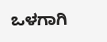ಒಳಗಾಗಿ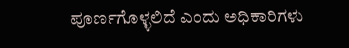ಪೂರ್ಣಗೊಳ್ಳಲಿದೆ ಎಂದು ಅಧಿಕಾರಿಗಳು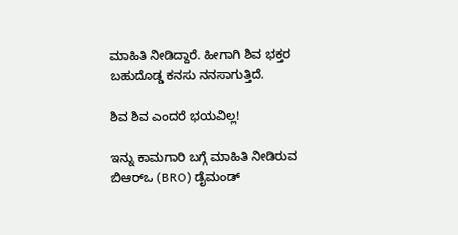ಮಾಹಿತಿ ನೀಡಿದ್ದಾರೆ. ಹೀಗಾಗಿ ಶಿವ ಭಕ್ತರ ಬಹುದೊಡ್ಡ ಕನಸು ನನಸಾಗುತ್ತಿದೆ.

ಶಿವ ಶಿವ ಎಂದರೆ ಭಯವಿಲ್ಲ!

ಇನ್ನು ಕಾಮಗಾರಿ ಬಗ್ಗೆ ಮಾಹಿತಿ ನೀಡಿರುವ ಬಿಆರ್‌ಒ (BRO) ಡೈಮಂಡ್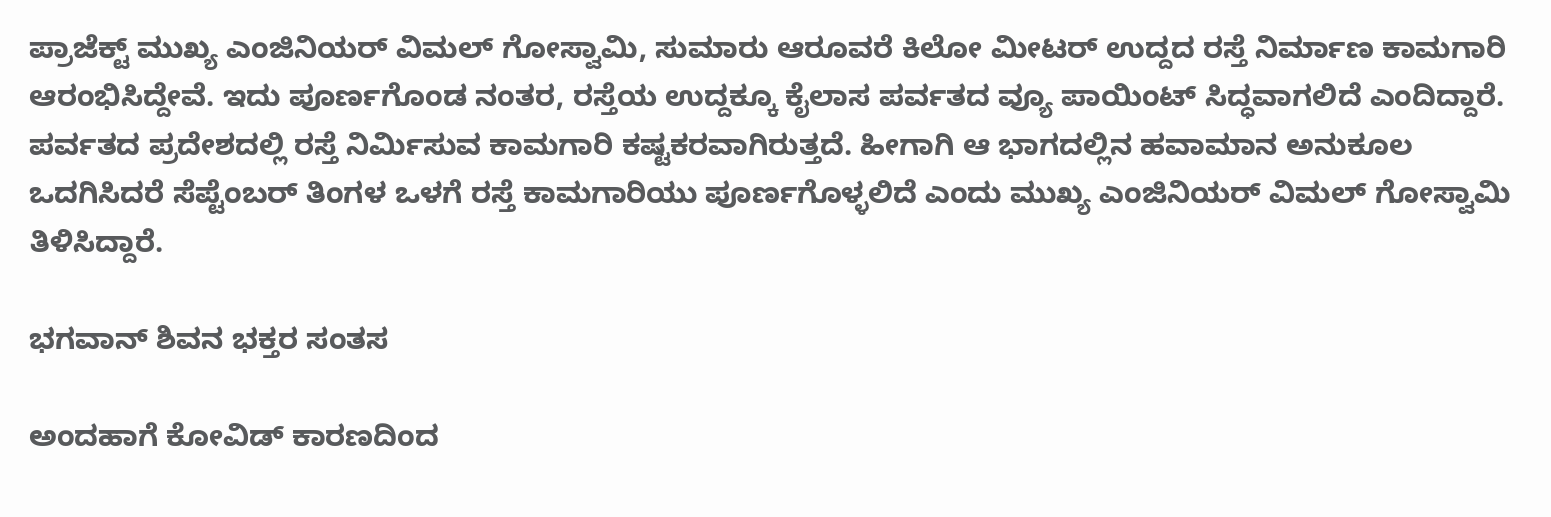ಪ್ರಾಜೆಕ್ಟ್ ಮುಖ್ಯ ಎಂಜಿನಿಯರ್ ವಿಮಲ್ ಗೋಸ್ವಾಮಿ, ಸುಮಾರು ಆರೂವರೆ ಕಿಲೋ ಮೀಟರ್ ಉದ್ದದ ರಸ್ತೆ ನಿರ್ಮಾಣ ಕಾಮಗಾರಿ ಆರಂಭಿಸಿದ್ದೇವೆ. ಇದು ಪೂರ್ಣಗೊಂಡ ನಂತರ, ರಸ್ತೆಯ ಉದ್ದಕ್ಕೂ ಕೈಲಾಸ ಪರ್ವತದ ವ್ಯೂ ಪಾಯಿಂಟ್ ‍ಸಿದ್ಧವಾಗಲಿದೆ ಎಂದಿದ್ದಾರೆ. ಪರ್ವತದ ಪ್ರದೇಶದಲ್ಲಿ ರಸ್ತೆ ನಿರ್ಮಿಸುವ ಕಾಮಗಾರಿ ಕಷ್ಟಕರವಾಗಿರುತ್ತದೆ. ಹೀಗಾಗಿ ಆ ಭಾಗದಲ್ಲಿನ ಹವಾಮಾನ ಅನುಕೂಲ ಒದಗಿಸಿದರೆ ಸೆಪ್ಟೆಂಬರ್ ತಿಂಗಳ ಒಳಗೆ ರಸ್ತೆ ಕಾಮಗಾರಿಯು ಪೂರ್ಣಗೊಳ್ಳಲಿದೆ ಎಂದು ಮುಖ್ಯ ಎಂಜಿನಿಯರ್ ವಿಮಲ್ ಗೋಸ್ವಾಮಿ ತಿಳಿಸಿದ್ದಾರೆ.

ಭಗವಾನ್ ಶಿವನ ಭಕ್ತರ ಸಂತಸ

ಅಂದಹಾಗೆ ಕೋವಿಡ್ ಕಾರಣದಿಂದ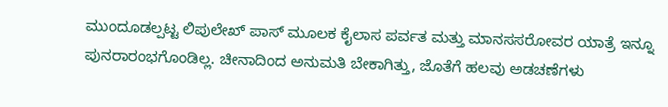ಮುಂದೂಡಲ್ಪಟ್ಟ ಲಿಪುಲೇಖ್ ಪಾಸ್ ಮೂಲಕ ಕೈಲಾಸ ಪರ್ವತ ಮತ್ತು ಮಾನಸಸರೋವರ ಯಾತ್ರೆ ಇನ್ನೂ ಪುನರಾರಂಭಗೊಂಡಿಲ್ಲ. ಚೀನಾದಿಂದ ಅನುಮತಿ ಬೇಕಾಗಿತ್ತು, ಜೊತೆಗೆ ಹಲವು ಅಡಚಣೆಗಳು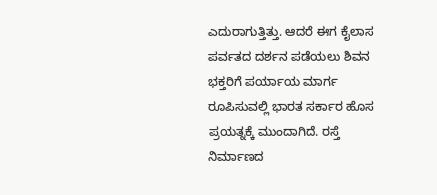ಎದುರಾಗುತ್ತಿತ್ತು. ಆದರೆ ಈಗ ಕೈಲಾಸ ಪರ್ವತದ ದರ್ಶನ ಪಡೆಯಲು ಶಿವನ ಭಕ್ತರಿಗೆ ಪರ್ಯಾಯ ಮಾರ್ಗ ರೂಪಿಸುವಲ್ಲಿ ಭಾರತ ಸರ್ಕಾರ ಹೊಸ ಪ್ರಯತ್ನಕ್ಕೆ ಮುಂದಾಗಿದೆ. ರಸ್ತೆ ನಿರ್ಮಾಣದ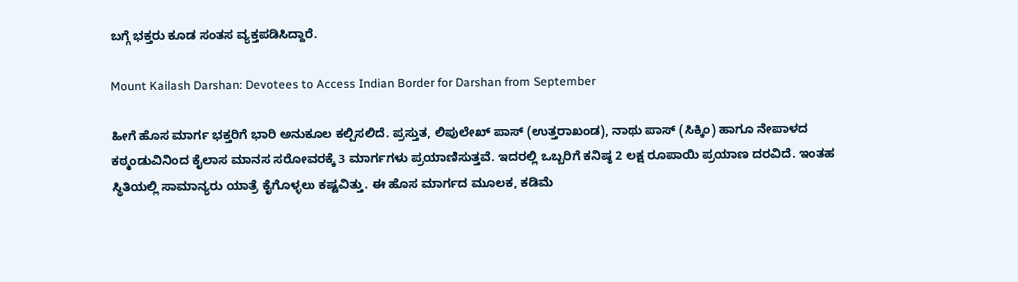ಬಗ್ಗೆ ಭಕ್ತರು ಕೂಡ ಸಂತಸ ವ್ಯಕ್ತಪಡಿಸಿದ್ದಾರೆ.

Mount Kailash Darshan: Devotees to Access Indian Border for Darshan from September

ಹೀಗೆ ಹೊಸ ಮಾರ್ಗ ಭಕ್ತರಿಗೆ ಭಾರಿ ಅನುಕೂಲ ಕಲ್ಪಿಸಲಿದೆ. ಪ್ರಸ್ತುತ, ಲಿಪುಲೇಖ್ ಪಾಸ್ (ಉತ್ತರಾಖಂಡ), ನಾಥು ಪಾಸ್ (ಸಿಕ್ಕಿಂ) ಹಾಗೂ ನೇಪಾಳದ ಕಠ್ಮಂಡುವಿನಿಂದ ಕೈಲಾಸ ಮಾನಸ ಸರೋವರಕ್ಕೆ 3 ಮಾರ್ಗಗಳು ಪ್ರಯಾಣಿಸುತ್ತವೆ. ಇದರಲ್ಲಿ ಒಬ್ಬರಿಗೆ ಕನಿಷ್ಠ 2 ಲಕ್ಷ ರೂಪಾಯಿ ಪ್ರಯಾಣ ದರವಿದೆ. ಇಂತಹ ಸ್ಥಿತಿಯಲ್ಲಿ ಸಾಮಾನ್ಯರು ಯಾತ್ರೆ ಕೈಗೊಳ್ಳಲು ಕಷ್ಟವಿತ್ತು. ಈ ಹೊಸ ಮಾರ್ಗದ ಮೂಲಕ, ಕಡಿಮೆ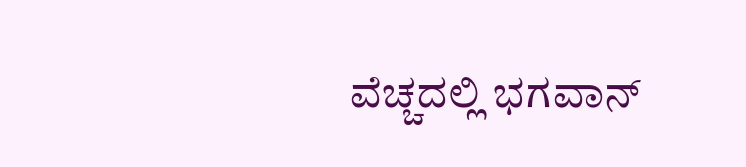ವೆಚ್ಚದಲ್ಲಿ ಭಗವಾನ್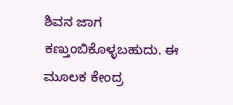ಶಿವನ ಜಾಗ ಕಣ್ತುಂಬಿಕೊಳ್ಳಬಹುದು. ಈ ಮೂಲಕ ಕೇಂದ್ರ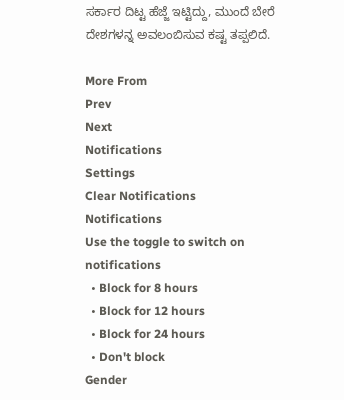ಸರ್ಕಾರ ದಿಟ್ಟ ಹೆಜ್ಜೆ ಇಟ್ಟಿದ್ದು, ಮುಂದೆ ಬೇರೆ ದೇಶಗಳನ್ನ ಅವಲಂಬಿಸುವ ಕಷ್ಟ ತಪ್ಪಲಿದೆ.

More From
Prev
Next
Notifications
Settings
Clear Notifications
Notifications
Use the toggle to switch on notifications
  • Block for 8 hours
  • Block for 12 hours
  • Block for 24 hours
  • Don't block
Gender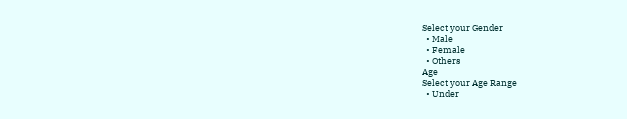Select your Gender
  • Male
  • Female
  • Others
Age
Select your Age Range
  • Under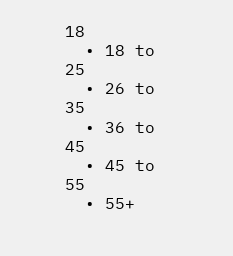18
  • 18 to 25
  • 26 to 35
  • 36 to 45
  • 45 to 55
  • 55+